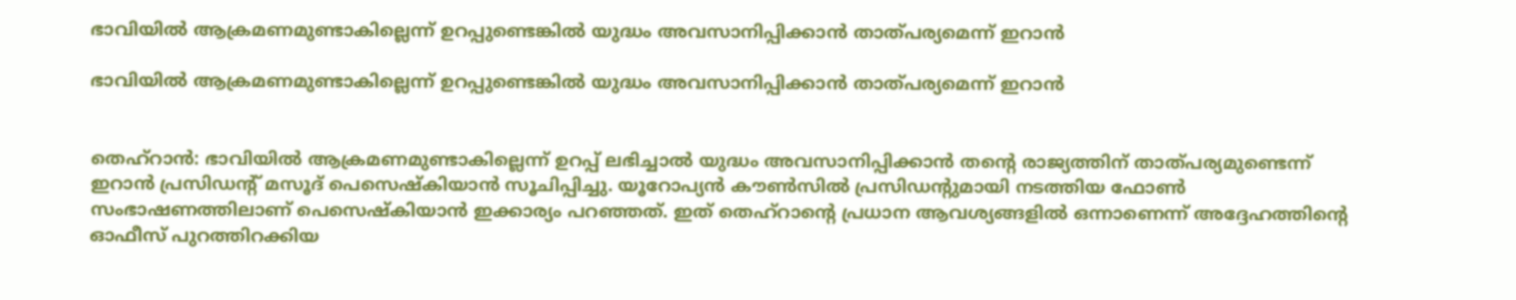ഭാവിയില്‍ ആക്രമണമുണ്ടാകില്ലെന്ന് ഉറപ്പുണ്ടെങ്കില്‍ യുദ്ധം അവസാനിപ്പിക്കാന്‍ താത്പര്യമെന്ന് ഇറാന്‍

ഭാവിയില്‍ ആക്രമണമുണ്ടാകില്ലെന്ന് ഉറപ്പുണ്ടെങ്കില്‍ യുദ്ധം അവസാനിപ്പിക്കാന്‍ താത്പര്യമെന്ന് ഇറാന്‍


തെഹ്‌റാന്‍: ഭാവിയില്‍ ആക്രമണമുണ്ടാകില്ലെന്ന് ഉറപ്പ് ലഭിച്ചാല്‍ യുദ്ധം അവസാനിപ്പിക്കാന്‍ തന്റെ രാജ്യത്തിന് താത്പര്യമുണ്ടെന്ന് ഇറാന്‍ പ്രസിഡന്റ് മസൂദ് പെസെഷ്‌കിയാന്‍ സൂചിപ്പിച്ചു. യൂറോപ്യന്‍ കൗണ്‍സില്‍ പ്രസിഡന്റുമായി നടത്തിയ ഫോണ്‍ സംഭാഷണത്തിലാണ് പെസെഷ്‌കിയാന്‍ ഇക്കാര്യം പറഞ്ഞത്. ഇത് തെഹ്‌റാന്റെ പ്രധാന ആവശ്യങ്ങളില്‍ ഒന്നാണെന്ന് അദ്ദേഹത്തിന്റെ ഓഫീസ് പുറത്തിറക്കിയ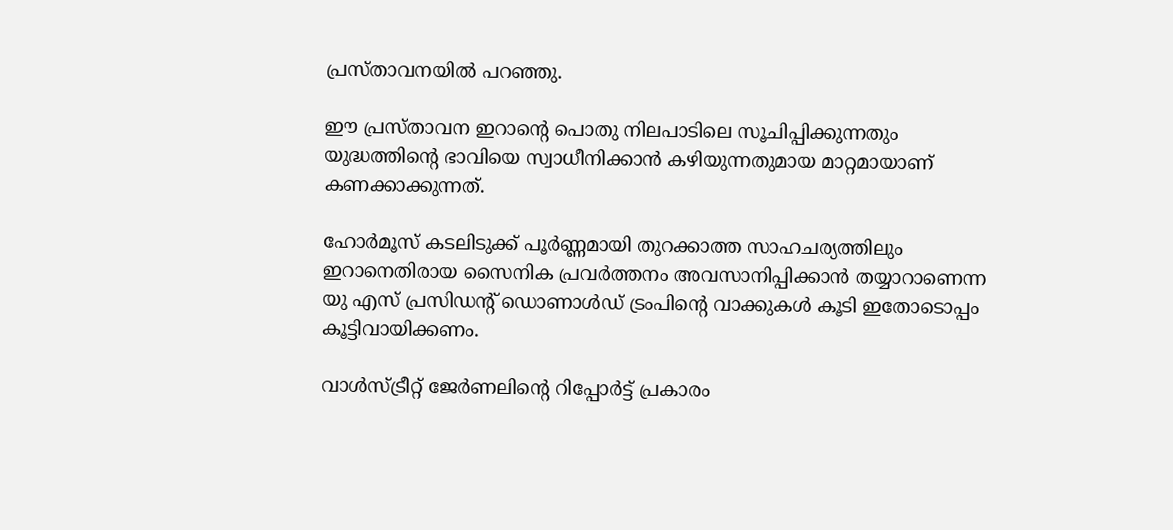പ്രസ്താവനയില്‍ പറഞ്ഞു.

ഈ പ്രസ്താവന ഇറാന്റെ പൊതു നിലപാടിലെ സൂചിപ്പിക്കുന്നതും യുദ്ധത്തിന്റെ ഭാവിയെ സ്വാധീനിക്കാന്‍ കഴിയുന്നതുമായ മാറ്റമായാണ് കണക്കാക്കുന്നത്.

ഹോര്‍മൂസ് കടലിടുക്ക് പൂര്‍ണ്ണമായി തുറക്കാത്ത സാഹചര്യത്തിലും ഇറാനെതിരായ സൈനിക പ്രവര്‍ത്തനം അവസാനിപ്പിക്കാന്‍ തയ്യാറാണെന്ന യു എസ് പ്രസിഡന്റ് ഡൊണാള്‍ഡ് ട്രംപിന്റെ വാക്കുകള്‍ കൂടി ഇതോടൊപ്പം കൂട്ടിവായിക്കണം.

വാള്‍സ്ട്രീറ്റ് ജേര്‍ണലിന്റെ റിപ്പോര്‍ട്ട് പ്രകാരം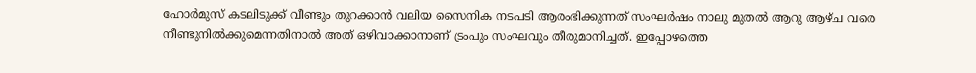ഹോര്‍മുസ് കടലിടുക്ക് വീണ്ടും തുറക്കാന്‍ വലിയ സൈനിക നടപടി ആരംഭിക്കുന്നത് സംഘര്‍ഷം നാലു മുതല്‍ ആറു ആഴ്ച വരെ നീണ്ടുനില്‍ക്കുമെന്നതിനാല്‍ അത് ഒഴിവാക്കാനാണ് ട്രംപും സംഘവും തീരുമാനിച്ചത്. ഇപ്പോഴത്തെ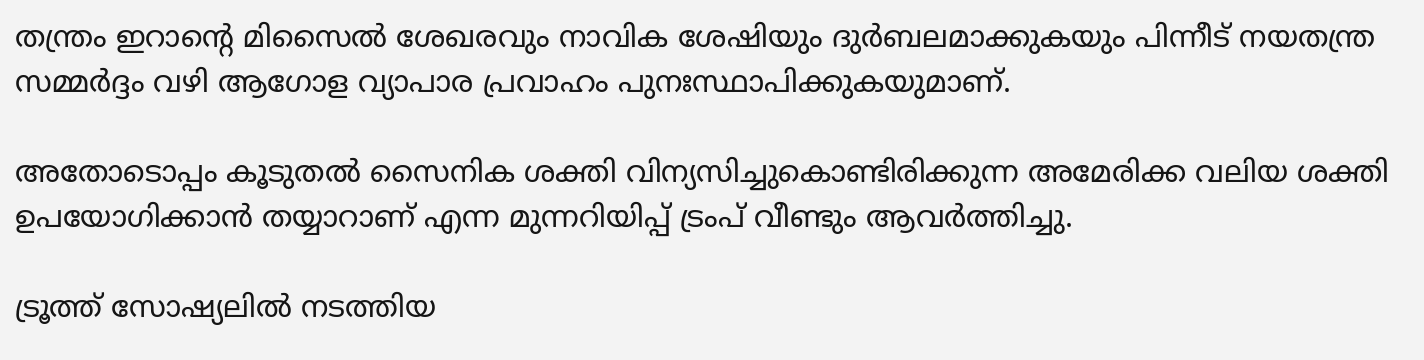തന്ത്രം ഇറാന്റെ മിസൈല്‍ ശേഖരവും നാവിക ശേഷിയും ദുര്‍ബലമാക്കുകയും പിന്നീട് നയതന്ത്ര സമ്മര്‍ദ്ദം വഴി ആഗോള വ്യാപാര പ്രവാഹം പുനഃസ്ഥാപിക്കുകയുമാണ്.

അതോടൊപ്പം കൂടുതല്‍ സൈനിക ശക്തി വിന്യസിച്ചുകൊണ്ടിരിക്കുന്ന അമേരിക്ക വലിയ ശക്തി ഉപയോഗിക്കാന്‍ തയ്യാറാണ് എന്ന മുന്നറിയിപ്പ് ട്രംപ് വീണ്ടും ആവര്‍ത്തിച്ചു.

ട്രൂത്ത് സോഷ്യലില്‍ നടത്തിയ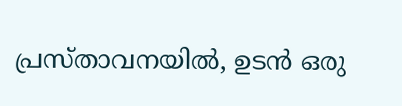പ്രസ്താവനയില്‍, ഉടന്‍ ഒരു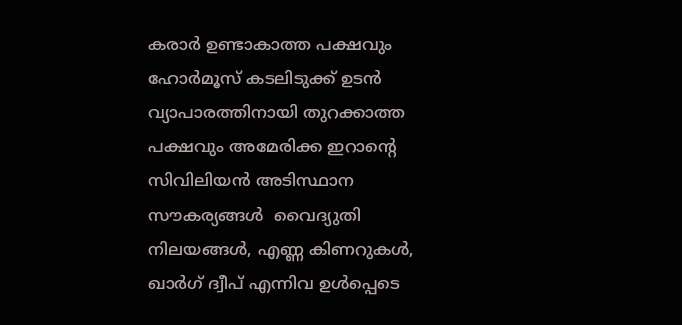കരാര്‍ ഉണ്ടാകാത്ത പക്ഷവും ഹോര്‍മൂസ് കടലിടുക്ക് ഉടന്‍ വ്യാപാരത്തിനായി തുറക്കാത്ത പക്ഷവും അമേരിക്ക ഇറാന്റെ സിവിലിയന്‍ അടിസ്ഥാന സൗകര്യങ്ങള്‍  വൈദ്യുതി നിലയങ്ങള്‍, എണ്ണ കിണറുകള്‍, ഖാര്‍ഗ് ദ്വീപ് എന്നിവ ഉള്‍പ്പെടെ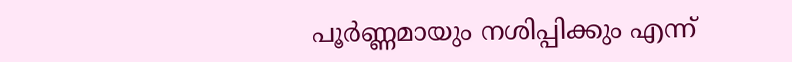പൂര്‍ണ്ണമായും നശിപ്പിക്കും എന്ന്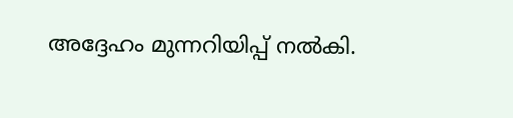അദ്ദേഹം മുന്നറിയിപ്പ് നല്‍കി.